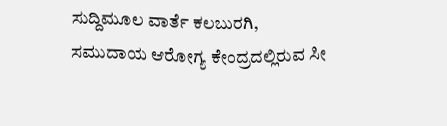ಸುದ್ದಿಮೂಲ ವಾರ್ತೆ ಕಲಬುರಗಿ,
ಸಮುದಾಯ ಆರೋಗ್ಯ ಕೇಂದ್ರದಲ್ಲಿರುವ ಸೀ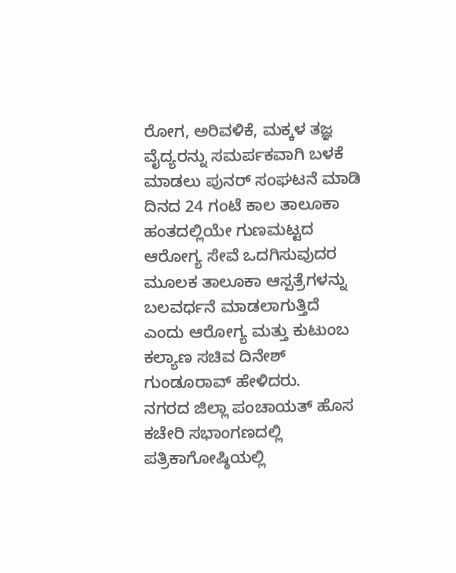ರೋಗ, ಅರಿವಳಿಕೆ, ಮಕ್ಕಳ ತಜ್ಞ ವೈದ್ಯರನ್ನು ಸಮರ್ಪಕವಾಗಿ ಬಳಕೆ ಮಾಡಲು ಪುನರ್ ಸಂಘಟನೆ ಮಾಡಿ ದಿನದ 24 ಗಂಟೆ ಕಾಲ ತಾಲೂಕಾ ಹಂತದಲ್ಲಿಯೇ ಗುಣಮಟ್ಟದ ಆರೋಗ್ಯ ಸೇವೆ ಒದಗಿಸುವುದರ ಮೂಲಕ ತಾಲೂಕಾ ಆಸ್ಪತ್ರೆಗಳನ್ನು ಬಲವರ್ಧನೆ ಮಾಡಲಾಗುತ್ತಿದೆ ಎಂದು ಆರೋಗ್ಯ ಮತ್ತು ಕುಟುಂಬ ಕಲ್ಯಾಣ ಸಚಿವ ದಿನೇಶ್ ಗುಂಡೂರಾವ್ ಹೇಳಿದರು.
ನಗರದ ಜಿಲ್ಲಾ ಪಂಚಾಯತ್ ಹೊಸ ಕಚೇರಿ ಸಭಾಂಗಣದಲ್ಲಿ ಪತ್ರಿಕಾಗೋಷ್ಠಿಯಲ್ಲಿ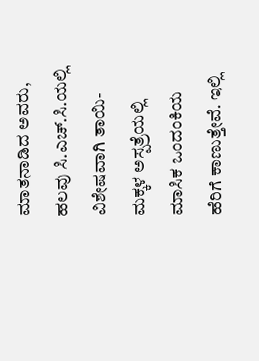ಮಾತನಾಡಿದ ಅವರು, ಹಲವು ಸಿ.ಎಚ್.ಸಿ.ಯಲ್ಲಿ ವಿಶೇಷವಾಗಿ ತಾಯಿ-ಮಕ್ಕಳ ಅಸ್ಪತ್ರೆಯಲ್ಲಿ ಮಾಸಿಕ ಒಂದಂಕಿಯ ಹೆರಿಗೆ ಕಾಣುತ್ತೇವೆ. ಇಲ್ಲಿ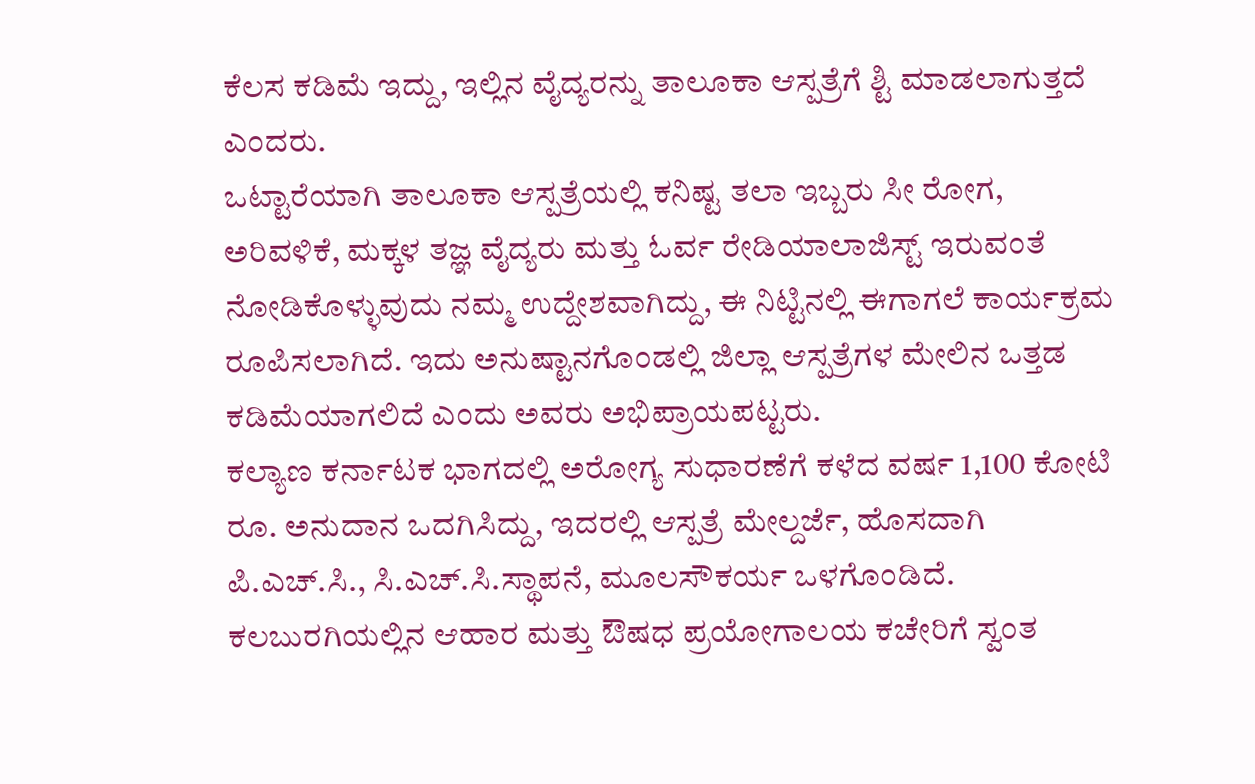ಕೆಲಸ ಕಡಿಮೆ ಇದ್ದು, ಇಲ್ಲಿನ ವೈದ್ಯರನ್ನು ತಾಲೂಕಾ ಆಸ್ಪತ್ರೆಗೆ ಶ್ಟಿ ಮಾಡಲಾಗುತ್ತದೆ ಎಂದರು.
ಒಟ್ಟಾರೆಯಾಗಿ ತಾಲೂಕಾ ಆಸ್ಪತ್ರೆಯಲ್ಲಿ ಕನಿಷ್ಟ ತಲಾ ಇಬ್ಬರು ಸೀ ರೋಗ, ಅರಿವಳಿಕೆ, ಮಕ್ಕಳ ತಜ್ಞ ವೈದ್ಯರು ಮತ್ತು ಓರ್ವ ರೇಡಿಯಾಲಾಜಿಸ್ಟ್ ಇರುವಂತೆ ನೋಡಿಕೊಳ್ಳುವುದು ನಮ್ಮ ಉದ್ದೇಶವಾಗಿದ್ದು, ಈ ನಿಟ್ಟಿನಲ್ಲಿ ಈಗಾಗಲೆ ಕಾರ್ಯಕ್ರಮ ರೂಪಿಸಲಾಗಿದೆ. ಇದು ಅನುಷ್ಟಾನಗೊಂಡಲ್ಲಿ ಜಿಲ್ಲಾ ಆಸ್ಪತ್ರೆಗಳ ಮೇಲಿನ ಒತ್ತಡ ಕಡಿಮೆಯಾಗಲಿದೆ ಎಂದು ಅವರು ಅಭಿಪ್ರಾಯಪಟ್ಟರು.
ಕಲ್ಯಾಣ ಕರ್ನಾಟಕ ಭಾಗದಲ್ಲಿ ಅರೋಗ್ಯ ಸುಧಾರಣೆಗೆ ಕಳೆದ ವರ್ಷ 1,100 ಕೋಟಿ ರೂ. ಅನುದಾನ ಒದಗಿಸಿದ್ದು, ಇದರಲ್ಲಿ ಆಸ್ಪತ್ರೆ ಮೇಲ್ದರ್ಜೆ, ಹೊಸದಾಗಿ ಪಿ.ಎಚ್.ಸಿ., ಸಿ.ಎಚ್.ಸಿ.ಸ್ಥಾಪನೆ, ಮೂಲಸೌಕರ್ಯ ಒಳಗೊಂಡಿದೆ. ಕಲಬುರಗಿಯಲ್ಲಿನ ಆಹಾರ ಮತ್ತು ಔಷಧ ಪ್ರಯೋಗಾಲಯ ಕಚೇರಿಗೆ ಸ್ವಂತ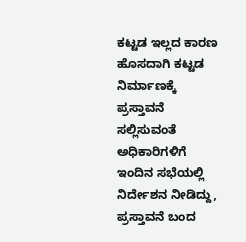ಕಟ್ಟಡ ಇಲ್ಲದ ಕಾರಣ ಹೊಸದಾಗಿ ಕಟ್ಟಡ ನಿರ್ಮಾಣಕ್ಕೆ ಪ್ರಸ್ತಾವನೆ ಸಲ್ಲಿಸುವಂತೆ ಅಧಿಕಾರಿಗಳಿಗೆ ಇಂದಿನ ಸಭೆಯಲ್ಲಿ ನಿರ್ದೇಶನ ನೀಡಿದ್ದು, ಪ್ರಸ್ತಾವನೆ ಬಂದ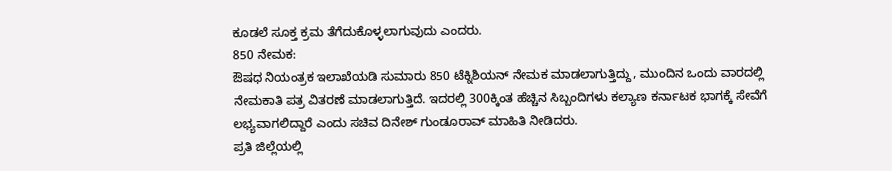ಕೂಡಲೆ ಸೂಕ್ತ ಕ್ರಮ ತೆಗೆದುಕೊಳ್ಳಲಾಗುವುದು ಎಂದರು.
850 ನೇಮಕ:
ಔಷಧ ನಿಯಂತ್ರಕ ಇಲಾಖೆಯಡಿ ಸುಮಾರು 850 ಟೆಕ್ನಿಶಿಯನ್ ನೇಮಕ ಮಾಡಲಾಗುತ್ತಿದ್ದು, ಮುಂದಿನ ಒಂದು ವಾರದಲ್ಲಿ ನೇಮಕಾತಿ ಪತ್ರ ವಿತರಣೆ ಮಾಡಲಾಗುತ್ತಿದೆ. ಇದರಲ್ಲಿ 300ಕ್ಕಿಂತ ಹೆಚ್ಚಿನ ಸಿಬ್ಬಂದಿಗಳು ಕಲ್ಯಾಣ ಕರ್ನಾಟಕ ಭಾಗಕ್ಕೆ ಸೇವೆಗೆ ಲಭ್ಯವಾಗಲಿದ್ದಾರೆ ಎಂದು ಸಚಿವ ದಿನೇಶ್ ಗುಂಡೂರಾವ್ ಮಾಹಿತಿ ನೀಡಿದರು.
ಪ್ರತಿ ಜಿಲ್ಲೆಯಲ್ಲಿ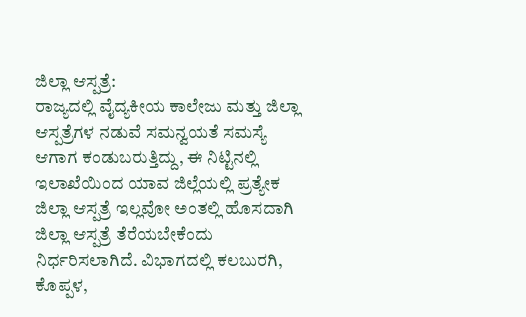ಜಿಲ್ಲಾ ಆಸ್ಪತ್ರೆ:
ರಾಜ್ಯದಲ್ಲಿ ವೈದ್ಯಕೀಯ ಕಾಲೇಜು ಮತ್ತು ಜಿಲ್ಲಾ ಆಸ್ಪತ್ರೆಗಳ ನಡುವೆ ಸಮನ್ವಯತೆ ಸಮಸ್ಯೆ ಆಗಾಗ ಕಂಡುಬರುತ್ತಿದ್ದು, ಈ ನಿಟ್ಟಿನಲ್ಲಿ ಇಲಾಖೆಯಿಂದ ಯಾವ ಜಿಲ್ಲೆಯಲ್ಲಿ ಪ್ರತ್ಯೇಕ ಜಿಲ್ಲಾ ಆಸ್ಪತ್ರೆ ಇಲ್ಲವೋ ಅಂತಲ್ಲಿ ಹೊಸದಾಗಿ ಜಿಲ್ಲಾ ಆಸ್ಪತ್ರೆ ತೆರೆಯಬೇಕೆಂದು ನಿರ್ಧರಿಸಲಾಗಿದೆ. ವಿಭಾಗದಲ್ಲಿ ಕಲಬುರಗಿ, ಕೊಪ್ಪಳ,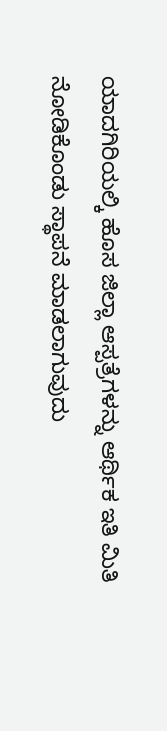ಯಾದಗಿರಿಯಲ್ಕಿ ಹೊಸ ಜಿಲ್ಲಾ ಆಸ್ಪತ್ರೆಗಳನ್ನು ಆರ್ಥಿಕ ಇತಿ ಮಿತಿ ನೋಡಿಕೊಂಡು ಸ್ಥಾಪನೆ ಮಾಡಲಾಗುವುದು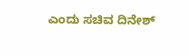ಎಂದು ಸಚಿವ ದಿನೇಶ್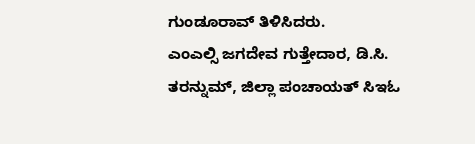ಗುಂಡೂರಾವ್ ತಿಳಿಸಿದರು.
ಎಂಎಲ್ಸಿ ಜಗದೇವ ಗುತ್ತೇದಾರ, ಡಿ.ಸಿ. ತರನ್ನುಮ್, ಜಿಲ್ಲಾ ಪಂಚಾಯತ್ ಸಿಇಓ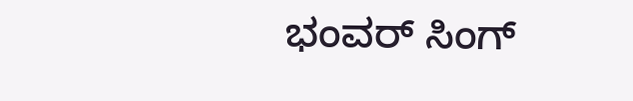ಭಂವರ್ ಸಿಂಗ್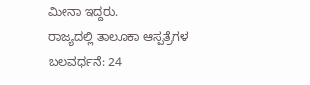ಮೀನಾ ಇದ್ದರು.
ರಾಜ್ಯದಲ್ಲಿ ತಾಲೂಕಾ ಆಸ್ಪತ್ರೆಗಳ ಬಲವರ್ಧನೆ: 24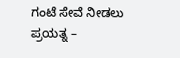ಗಂಟೆ ಸೇವೆ ನೀಡಲು ಪ್ರಯತ್ನ –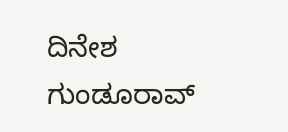ದಿನೇಶ ಗುಂಡೂರಾವ್